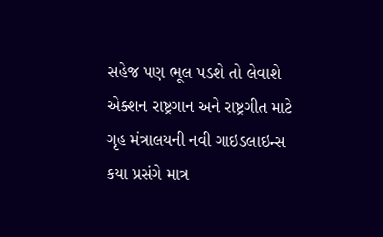સહેજ પણ ભૂલ પડશે તો લેવાશે એક્શન રાષ્ટ્રગાન અને રાષ્ટ્રગીત માટે ગૃહ મંત્રાલયની નવી ગાઇડલાઇન્સ કયા પ્રસંગે માત્ર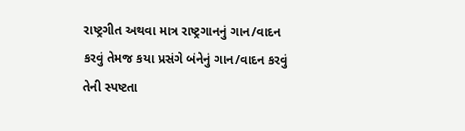રાષ્ટ્રગીત અથવા માત્ર રાષ્ટ્રગાનનું ગાન/વાદન કરવું તેમજ કયા પ્રસંગે બંનેનું ગાન/વાદન કરવું તેની સ્પષ્ટતા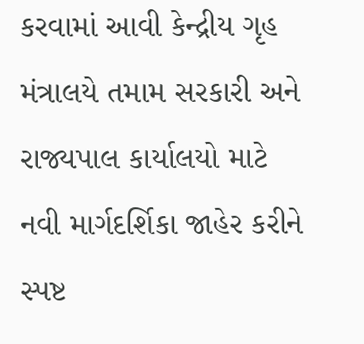કરવામાં આવી કેન્દ્રીય ગૃહ મંત્રાલયે તમામ સરકારી અને રાજ્યપાલ કાર્યાલયો માટે નવી માર્ગદર્શિકા જાહેર કરીને સ્પષ્ટ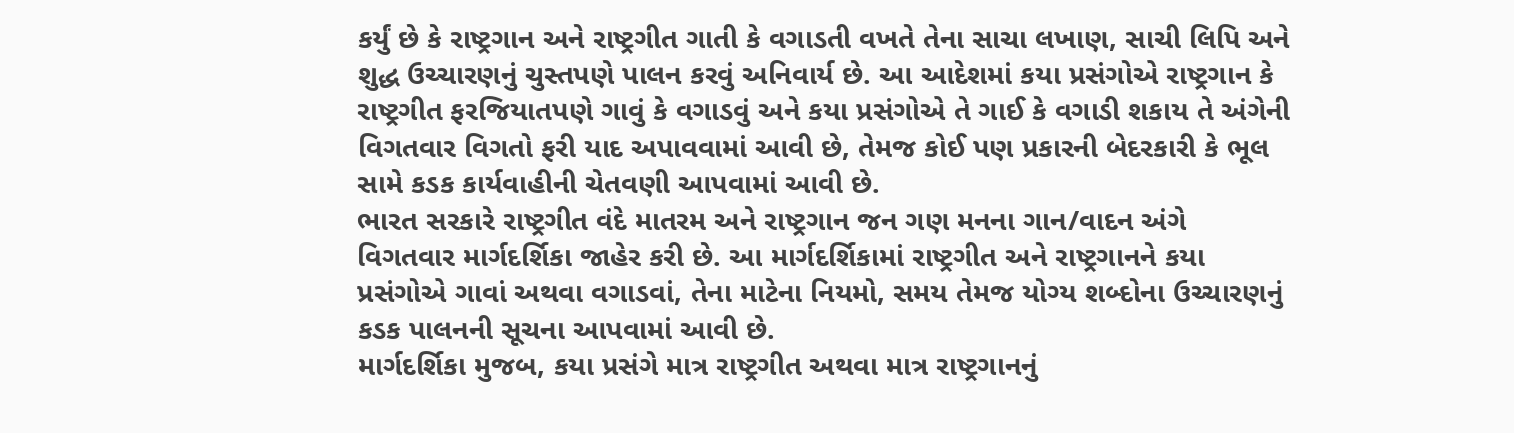કર્યું છે કે રાષ્ટ્રગાન અને રાષ્ટ્રગીત ગાતી કે વગાડતી વખતે તેના સાચા લખાણ, સાચી લિપિ અને શુદ્ધ ઉચ્ચારણનું ચુસ્તપણે પાલન કરવું અનિવાર્ય છે. આ આદેશમાં કયા પ્રસંગોએ રાષ્ટ્રગાન કે રાષ્ટ્રગીત ફરજિયાતપણે ગાવું કે વગાડવું અને કયા પ્રસંગોએ તે ગાઈ કે વગાડી શકાય તે અંગેની વિગતવાર વિગતો ફરી યાદ અપાવવામાં આવી છે, તેમજ કોઈ પણ પ્રકારની બેદરકારી કે ભૂલ સામે કડક કાર્યવાહીની ચેતવણી આપવામાં આવી છે.
ભારત સરકારે રાષ્ટ્રગીત વંદે માતરમ અને રાષ્ટ્રગાન જન ગણ મનના ગાન/વાદન અંગે વિગતવાર માર્ગદર્શિકા જાહેર કરી છે. આ માર્ગદર્શિકામાં રાષ્ટ્રગીત અને રાષ્ટ્રગાનને કયા પ્રસંગોએ ગાવાં અથવા વગાડવાં, તેના માટેના નિયમો, સમય તેમજ યોગ્ય શબ્દોના ઉચ્ચારણનું કડક પાલનની સૂચના આપવામાં આવી છે.
માર્ગદર્શિકા મુજબ, કયા પ્રસંગે માત્ર રાષ્ટ્રગીત અથવા માત્ર રાષ્ટ્રગાનનું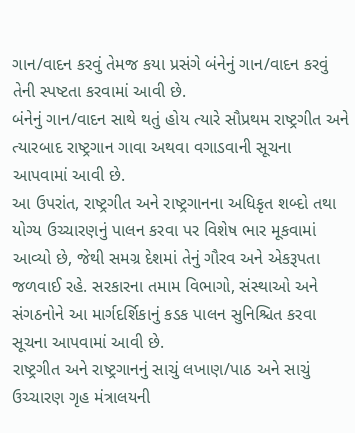ગાન/વાદન કરવું તેમજ કયા પ્રસંગે બંનેનું ગાન/વાદન કરવું તેની સ્પષ્ટતા કરવામાં આવી છે.
બંનેનું ગાન/વાદન સાથે થતું હોય ત્યારે સૌપ્રથમ રાષ્ટ્રગીત અને ત્યારબાદ રાષ્ટ્રગાન ગાવા અથવા વગાડવાની સૂચના આપવામાં આવી છે.
આ ઉપરાંત, રાષ્ટ્રગીત અને રાષ્ટ્રગાનના અધિકૃત શબ્દો તથા યોગ્ય ઉચ્ચારણનું પાલન કરવા પર વિશેષ ભાર મૂકવામાં આવ્યો છે, જેથી સમગ્ર દેશમાં તેનું ગૌરવ અને એકરૂપતા જળવાઈ રહે. સરકારના તમામ વિભાગો, સંસ્થાઓ અને સંગઠનોને આ માર્ગદર્શિકાનું કડક પાલન સુનિશ્ચિત કરવા સૂચના આપવામાં આવી છે.
રાષ્ટ્રગીત અને રાષ્ટ્રગાનનું સાચું લખાણ/પાઠ અને સાચું ઉચ્ચારણ ગૃહ મંત્રાલયની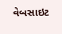વેબસાઇટ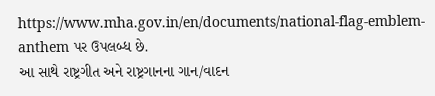https://www.mha.gov.in/en/documents/national-flag-emblem-anthem પર ઉપલબ્ધ છે.
આ સાથે રાષ્ટ્રગીત અને રાષ્ટ્રગાનના ગાન/વાદન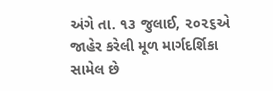અંગે તા. ૧૩ જુલાઈ, ૨૦૨૬એ જાહેર કરેલી મૂળ માર્ગદર્શિકા સામેલ છે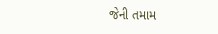જેની તમામ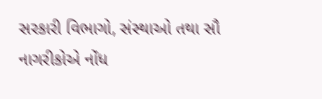સરકારી વિભાગો, સંસ્થાઓ તથા સૌ નાગરીકોએ નોંધ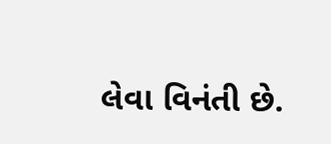લેવા વિનંતી છે.